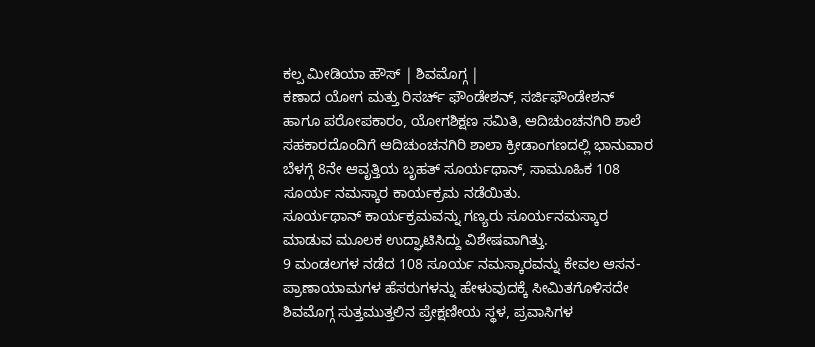ಕಲ್ಪ ಮೀಡಿಯಾ ಹೌಸ್ | ಶಿವಮೊಗ್ಗ |
ಕಣಾದ ಯೋಗ ಮತ್ತು ರಿಸರ್ಚ್ ಫೌಂಡೇಶನ್, ಸರ್ಜಿಫೌಂಡೇಶನ್ ಹಾಗೂ ಪರೋಪಕಾರಂ, ಯೋಗಶಿಕ್ಷಣ ಸಮಿತಿ, ಆದಿಚುಂಚನಗಿರಿ ಶಾಲೆ ಸಹಕಾರದೊಂದಿಗೆ ಆದಿಚುಂಚನಗಿರಿ ಶಾಲಾ ಕ್ರೀಡಾಂಗಣದಲ್ಲಿ ಭಾನುವಾರ ಬೆಳಗ್ಗೆ 8ನೇ ಆವೃತ್ತಿಯ ಬೃಹತ್ ಸೂರ್ಯಥಾನ್, ಸಾಮೂಹಿಕ 108 ಸೂರ್ಯ ನಮಸ್ಕಾರ ಕಾರ್ಯಕ್ರಮ ನಡೆಯಿತು.
ಸೂರ್ಯಥಾನ್ ಕಾರ್ಯಕ್ರಮವನ್ನು ಗಣ್ಯರು ಸೂರ್ಯನಮಸ್ಕಾರ ಮಾಡುವ ಮೂಲಕ ಉದ್ಘಾಟಿಸಿದ್ದು ವಿಶೇಷವಾಗಿತ್ತು.
9 ಮಂಡಲಗಳ ನಡೆದ 108 ಸೂರ್ಯ ನಮಸ್ಕಾರವನ್ನು ಕೇವಲ ಆಸನ- ಪ್ರಾಣಾಯಾಮಗಳ ಹೆಸರುಗಳನ್ನು ಹೇಳುವುದಕ್ಕೆ ಸೀಮಿತಗೊಳಿಸದೇ ಶಿವಮೊಗ್ಗ ಸುತ್ತಮುತ್ತಲಿನ ಪ್ರೇಕ್ಷಣೀಯ ಸ್ಥಳ, ಪ್ರವಾಸಿಗಳ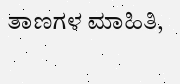ತಾಣಗಳ ಮಾಹಿತಿ,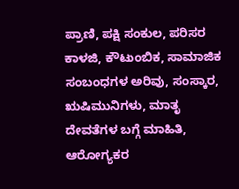ಪ್ರಾಣಿ, ಪಕ್ಷಿ ಸಂಕುಲ, ಪರಿಸರ ಕಾಳಜಿ, ಕೌಟುಂಬಿಕ, ಸಾಮಾಜಿಕ ಸಂಬಂಧಗಳ ಅರಿವು, ಸಂಸ್ಕಾರ, ಋಷಿಮುನಿಗಳು, ಮಾತೃ ದೇವತೆಗಳ ಬಗ್ಗೆ ಮಾಹಿತಿ, ಆರೋಗ್ಯಕರ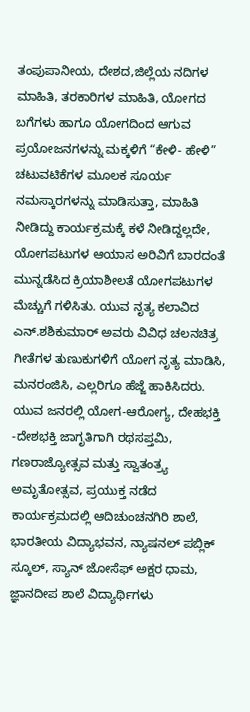ತಂಪುಪಾನೀಯ, ದೇಶದ,ಜಿಲ್ಲೆಯ ನದಿಗಳ ಮಾಹಿತಿ, ತರಕಾರಿಗಳ ಮಾಹಿತಿ, ಯೋಗದ ಬಗೆಗಳು ಹಾಗೂ ಯೋಗದಿಂದ ಆಗುವ ಪ್ರಯೋಜನಗಳನ್ನು ಮಕ್ಕಳಿಗೆ “ಕೇಳಿ- ಹೇಳಿ” ಚಟುವಟಿಕೆಗಳ ಮೂಲಕ ಸೂರ್ಯ ನಮಸ್ಕಾರಗಳನ್ನು ಮಾಡಿಸುತ್ತಾ, ಮಾಹಿತಿ ನೀಡಿದ್ದು ಕಾರ್ಯಕ್ರಮಕ್ಕೆ ಕಳೆ ನೀಡಿದ್ದಲ್ಲದೇ, ಯೋಗಪಟುಗಳ ಆಯಾಸ ಅರಿವಿಗೆ ಬಾರದಂತೆ ಮುನ್ನಡೆಸಿದ ಕ್ರಿಯಾಶೀಲತೆ ಯೋಗಪಟುಗಳ ಮೆಚ್ಚುಗೆ ಗಳಿಸಿತು. ಯುವ ನೃತ್ಯ ಕಲಾವಿದ ಎನ್.ಶಶಿಕುಮಾರ್ ಅವರು ವಿವಿಧ ಚಲನಚಿತ್ರ ಗೀತೆಗಳ ತುಣುಕುಗಳಿಗೆ ಯೋಗ ನೃತ್ಯ ಮಾಡಿಸಿ, ಮನರಂಜಿಸಿ, ಎಲ್ಲರಿಗೂ ಹೆಜ್ಜೆ ಹಾಕಿಸಿದರು.
ಯುವ ಜನರಲ್ಲಿ ಯೋಗ-ಆರೋಗ್ಯ, ದೇಹಭಕ್ತಿ -ದೇಶಭಕ್ತಿ ಜಾಗೃತಿಗಾಗಿ ರಥಸಪ್ತಮಿ, ಗಣರಾಜ್ಯೋತ್ಸವ ಮತ್ತು ಸ್ವಾತಂತ್ರ್ಯ ಅಮೃತೋತ್ಸವ, ಪ್ರಯುಕ್ತ ನಡೆದ ಕಾರ್ಯಕ್ರಮದಲ್ಲಿ ಆದಿಚುಂಚನಗಿರಿ ಶಾಲೆ, ಭಾರತೀಯ ವಿದ್ಯಾಭವನ, ನ್ಯಾಷನಲ್ ಪಬ್ಲಿಕ್ ಸ್ಕೂಲ್, ಸ್ಯಾನ್ ಜೋಸೆಫ್ ಅಕ್ಷರ ಧಾಮ, ಜ್ಞಾನದೀಪ ಶಾಲೆ ವಿದ್ಯಾರ್ಥಿಗಳು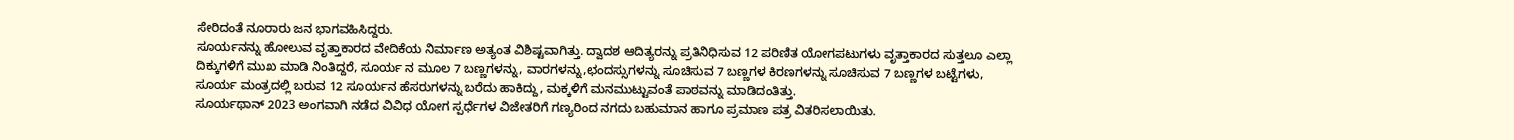ಸೇರಿದಂತೆ ನೂರಾರು ಜನ ಭಾಗವಹಿಸಿದ್ದರು.
ಸೂರ್ಯನನ್ನು ಹೋಲುವ ವೃತ್ತಾಕಾರದ ವೇದಿಕೆಯ ನಿರ್ಮಾಣ ಅತ್ಯಂತ ವಿಶಿಷ್ಟವಾಗಿತ್ತು. ದ್ವಾದಶ ಆದಿತ್ಯರನ್ನು ಪ್ರತಿನಿಧಿಸುವ 12 ಪರಿಣಿತ ಯೋಗಪಟುಗಳು ವೃತ್ತಾಕಾರದ ಸುತ್ತಲೂ ಎಲ್ಲಾ ದಿಕ್ಕುಗಳಿಗೆ ಮುಖ ಮಾಡಿ ನಿಂತಿದ್ದರೆ, ಸೂರ್ಯ ನ ಮೂಲ 7 ಬಣ್ಣಗಳನ್ನು, ವಾರಗಳನ್ನು,ಛಂದಸ್ಸುಗಳನ್ನು ಸೂಚಿಸುವ 7 ಬಣ್ಣಗಳ ಕಿರಣಗಳನ್ನು ಸೂಚಿಸುವ 7 ಬಣ್ಣಗಳ ಬಟ್ಟೆಗಳು, ಸೂರ್ಯ ಮಂತ್ರದಲ್ಲಿ ಬರುವ 12 ಸೂರ್ಯನ ಹೆಸರುಗಳನ್ನು ಬರೆದು ಹಾಕಿದ್ದು, ಮಕ್ಕಳಿಗೆ ಮನಮುಟ್ಟುವಂತೆ ಪಾಠವನ್ನು ಮಾಡಿದಂತಿತ್ತು.
ಸೂರ್ಯಥಾನ್ 2023 ಅಂಗವಾಗಿ ನಡೆದ ವಿವಿಧ ಯೋಗ ಸ್ಪರ್ಧೆಗಳ ವಿಜೇತರಿಗೆ ಗಣ್ಯರಿಂದ ನಗದು ಬಹುಮಾನ ಹಾಗೂ ಪ್ರಮಾಣ ಪತ್ರ ವಿತರಿಸಲಾಯಿತು.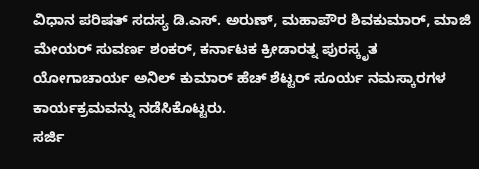ವಿಧಾನ ಪರಿಷತ್ ಸದಸ್ಯ ಡಿ.ಎಸ್. ಅರುಣ್, ಮಹಾಪೌರ ಶಿವಕುಮಾರ್, ಮಾಜಿ ಮೇಯರ್ ಸುವರ್ಣ ಶಂಕರ್, ಕರ್ನಾಟಕ ಕ್ರೀಡಾರತ್ನ ಪುರಸ್ಕೃತ ಯೋಗಾಚಾರ್ಯ ಅನಿಲ್ ಕುಮಾರ್ ಹೆಚ್ ಶೆಟ್ಟರ್ ಸೂರ್ಯ ನಮಸ್ಕಾರಗಳ ಕಾರ್ಯಕ್ರಮವನ್ನು ನಡೆಸಿಕೊಟ್ಟರು.
ಸರ್ಜಿ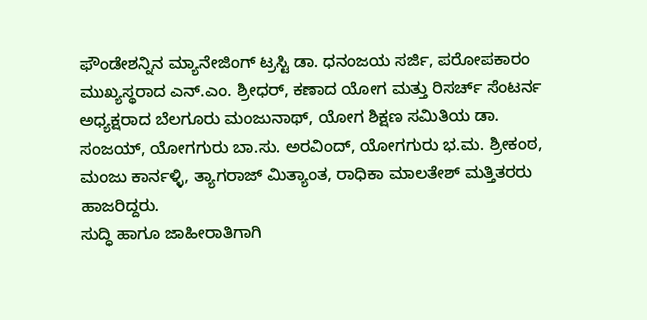ಫೌಂಡೇಶನ್ನಿನ ಮ್ಯಾನೇಜಿಂಗ್ ಟ್ರಸ್ಟಿ ಡಾ. ಧನಂಜಯ ಸರ್ಜಿ, ಪರೋಪಕಾರಂ ಮುಖ್ಯಸ್ಥರಾದ ಎನ್.ಎಂ. ಶ್ರೀಧರ್, ಕಣಾದ ಯೋಗ ಮತ್ತು ರಿಸರ್ಚ್ ಸೆಂಟರ್ನ ಅಧ್ಯಕ್ಷರಾದ ಬೆಲಗೂರು ಮಂಜುನಾಥ್, ಯೋಗ ಶಿಕ್ಷಣ ಸಮಿತಿಯ ಡಾ. ಸಂಜಯ್, ಯೋಗಗುರು ಬಾ.ಸು. ಅರವಿಂದ್, ಯೋಗಗುರು ಭ.ಮ. ಶ್ರೀಕಂಠ, ಮಂಜು ಕಾರ್ನಳ್ಳಿ, ತ್ಯಾಗರಾಜ್ ಮಿತ್ಯಾಂತ, ರಾಧಿಕಾ ಮಾಲತೇಶ್ ಮತ್ತಿತರರು ಹಾಜರಿದ್ದರು.
ಸುದ್ಧಿ ಹಾಗೂ ಜಾಹೀರಾತಿಗಾಗಿ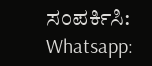ಸಂಪರ್ಕಿಸಿ: Whatsapp: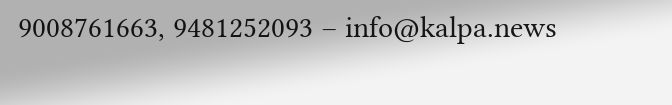9008761663, 9481252093 – info@kalpa.news